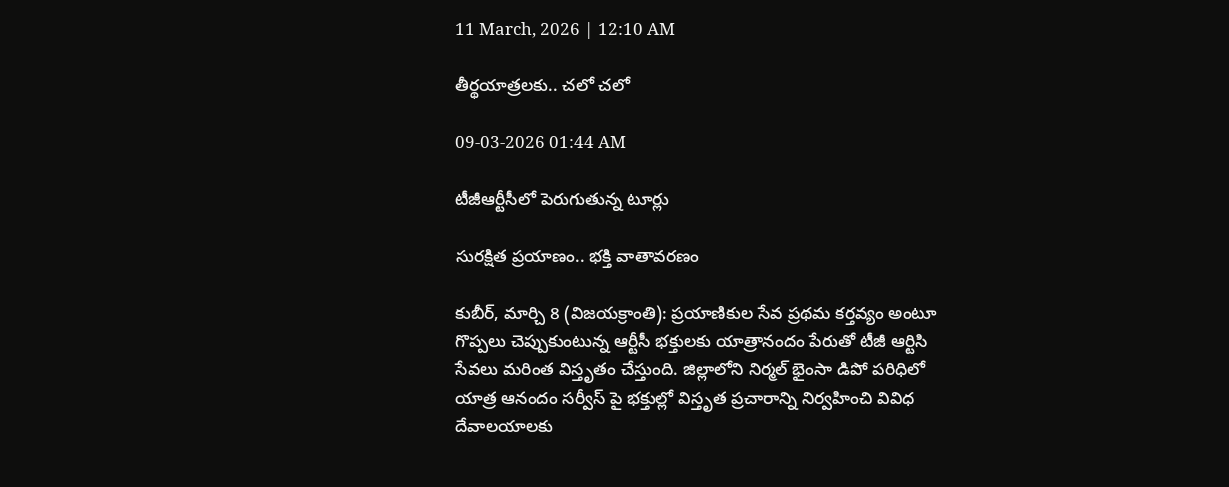11 March, 2026 | 12:10 AM

తీర్థయాత్రలకు.. చలో చలో

09-03-2026 01:44 AM

టీజీఆర్టీసీలో పెరుగుతున్న టూర్లు

సురక్షిత ప్రయాణం.. భక్తి వాతావరణం

కుబీర్, మార్చి 8 (విజయక్రాంతి): ప్రయాణికుల సేవ ప్రథమ కర్తవ్యం అంటూ గొప్పలు చెప్పుకుంటున్న ఆర్టీసీ భక్తులకు యాత్రానందం పేరుతో టీజీ ఆర్టిసి సేవలు మరింత విస్తృతం చేస్తుంది. జిల్లాలోని నిర్మల్ భైంసా డిపో పరిధిలో యాత్ర ఆనందం సర్వీస్ పై భక్తుల్లో విస్తృత ప్రచారాన్ని నిర్వహించి వివిధ దేవాలయాలకు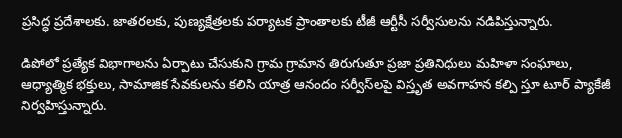ప్రసిద్ధ ప్రదేశాలకు. జాతరలకు, పుణ్యక్షేత్రలకు పర్యాటక ప్రాంతాలకు టీజీ ఆర్టీసీ సర్వీసులను నడిపిస్తున్నారు.

డిపోలో ప్రత్యేక విభాగాలను ఏర్పాటు చేసుకుని గ్రామ గ్రామాన తిరుగుతూ ప్రజా ప్రతినిధులు మహిళా సంఘాలు, ఆధ్యాత్మిక భక్తులు, సామాజిక సేవకులను కలిసి యాత్ర ఆనందం సర్వీస్‌లపై విస్తృత అవగాహన కల్పి స్తూ టూర్ ప్యాకేజీ నిర్వహిస్తున్నారు.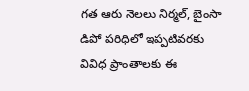గత ఆరు నెలలు నిర్మల్, బైంసా డిపో పరిధిలో ఇప్పటివరకు వివిధ ప్రాంతాలకు ఈ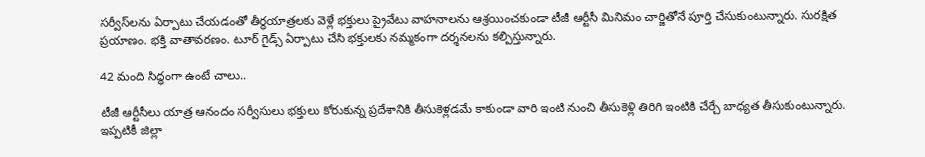సర్వీస్‌లను ఏర్పాటు చేయడంతో తీర్థయాత్రలకు వెళ్లే భక్తులు ప్రైవేటు వాహనాలను ఆశ్రయించకుండా టీజీ ఆర్టీసీ మినిమం చార్జితోనే పూర్తి చేసుకుంటున్నారు. సురక్షిత ప్రయాణం. భక్తి వాతావరణం. టూర్ గైడ్స్ ఏర్పాటు చేసి భక్తులకు నమ్మకంగా దర్శనలను కల్పిస్తున్నారు.

42 మంది సిద్ధంగా ఉంటే చాలు..

టీజీ ఆర్టీసీలు యాత్ర ఆనందం సర్వీసులు భక్తులు కోరుకున్న ప్రదేశానికి తీసుకెళ్లడమే కాకుండా వారి ఇంటి నుంచి తీసుకెళ్లి తిరిగి ఇంటికి చేర్చే బాధ్యత తీసుకుంటున్నారు. ఇప్పటికీ జిల్లా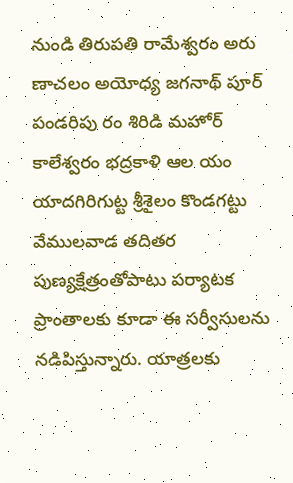నుండి తిరుపతి రామేశ్వరం అరు ణాచలం అయోధ్య జగనాథ్ పూర్ పండరిపు రం శిరిడి మహోర్ కాలేశ్వరం భద్రకాళి ఆల యం యాదగిరిగుట్ట శ్రీశైలం కొండగట్టు వేములవాడ తదితర పుణ్యక్షేత్రంతోపాటు పర్యాటక ప్రాంతాలకు కూడా ఈ సర్వీసులను నడిపిస్తున్నారు. యాత్రలకు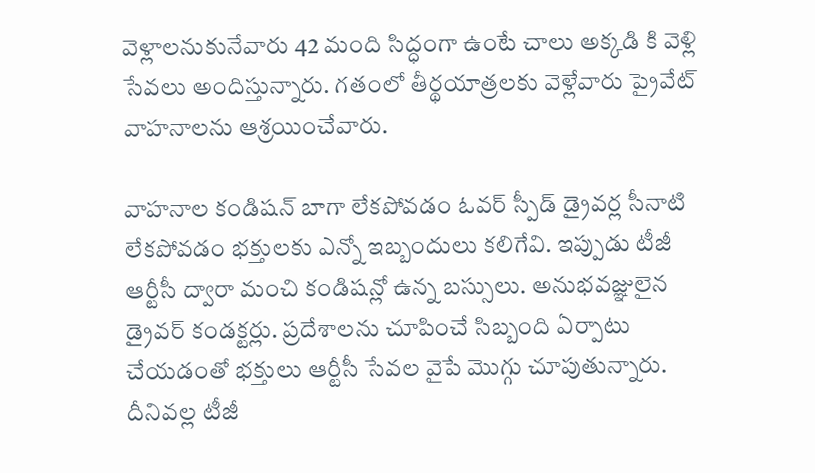వెళ్లాలనుకునేవారు 42 మంది సిద్ధంగా ఉంటే చాలు అక్కడి కి వెళ్లి సేవలు అందిస్తున్నారు. గతంలో తీర్థయాత్రలకు వెళ్లేవారు ప్రైవేట్ వాహనాలను ఆశ్రయించేవారు.

వాహనాల కండిషన్ బాగా లేకపోవడం ఓవర్ స్పీడ్ డ్రైవర్ల సీనాటి లేకపోవడం భక్తులకు ఎన్నో ఇబ్బందులు కలిగేవి. ఇప్పుడు టీజీ ఆర్టీసీ ద్వారా మంచి కండిషన్లో ఉన్న బస్సులు. అనుభవజ్ఞులైన డ్రైవర్ కండక్టర్లు. ప్రదేశాలను చూపించే సిబ్బంది ఏర్పాటు చేయడంతో భక్తులు ఆర్టీసీ సేవల వైపే మొగ్గు చూపుతున్నారు. దీనివల్ల టీజీ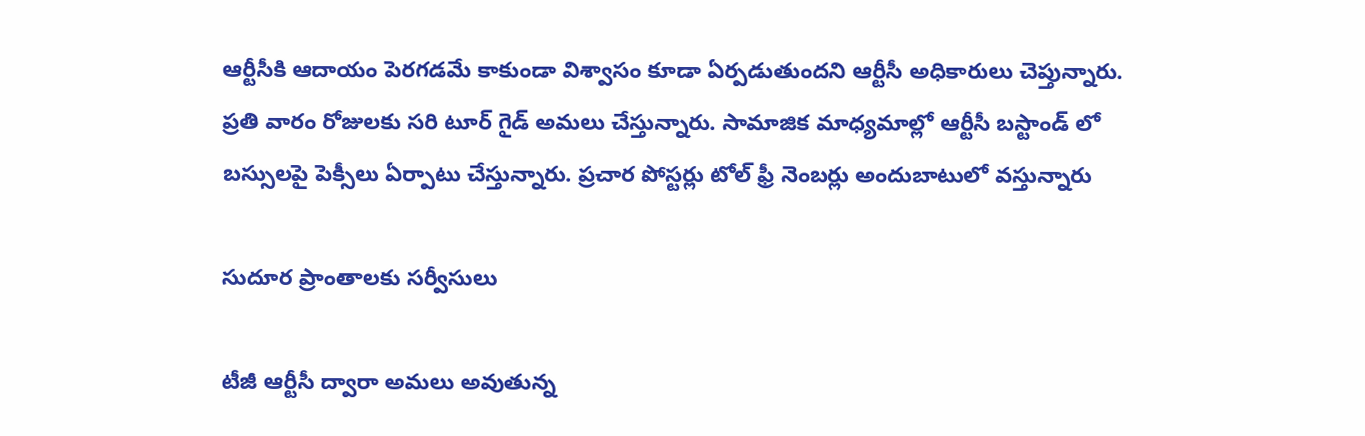ఆర్టీసీకి ఆదాయం పెరగడమే కాకుండా విశ్వాసం కూడా ఏర్పడుతుందని ఆర్టీసీ అధికారులు చెప్తున్నారు. ప్రతి వారం రోజులకు సరి టూర్ గైడ్ అమలు చేస్తున్నారు. సామాజిక మాధ్యమాల్లో ఆర్టీసీ బస్టాండ్ లో బస్సులపై పెక్సీలు ఏర్పాటు చేస్తున్నారు. ప్రచార పోస్టర్లు టోల్ ఫ్రీ నెంబర్లు అందుబాటులో వస్తున్నారు

సుదూర ప్రాంతాలకు సర్వీసులు

టీజీ ఆర్టీసీ ద్వారా అమలు అవుతున్న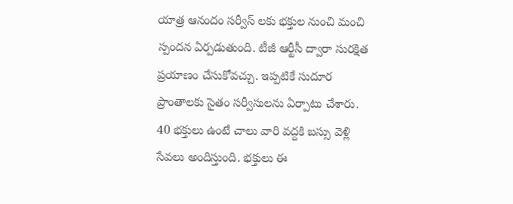యాత్ర ఆనందం సర్వీస్ లకు భక్తుల నుంచి మంచి స్పందన ఏర్పడుతుంది. టీజీ ఆర్టీసీ ద్వారా సురక్షిత ప్రయాణం చేసుకోవచ్చు. ఇప్పటికే సుదూర ప్రాంతాలకు సైతం సర్వీసులను ఏర్పాటు చేశారు. 40 భక్తులు ఉంటే చాలు వారి వద్దకి బస్సు వెళ్లి సేవలు అందిస్తుంది. భక్తులు ఈ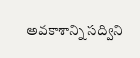అవకాశాన్ని సద్విని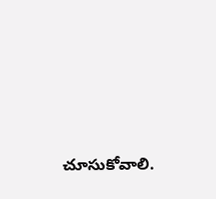చూసుకోవాలి.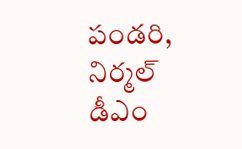పండరి, నిర్మల్ డీఎం